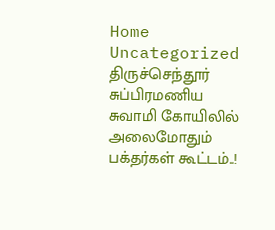Home Uncategorized திருச்செந்தூர் சுப்பிரமணிய சுவாமி கோயிலில் அலைமோதும் பக்தர்கள் கூட்டம்..!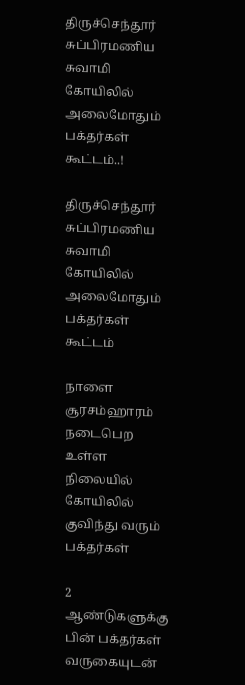திருச்செந்தூர் சுப்பிரமணிய சுவாமி கோயிலில் அலைமோதும் பக்தர்கள் கூட்டம்..!

திருச்செந்தூர் சுப்பிரமணிய சுவாமி கோயிலில் அலைமோதும் பக்தர்கள் கூட்டம்

நாளை சூரசம்ஹாரம் நடைபெற உள்ள நிலையில் கோயிலில் குவிந்து வரும் பக்தர்கள்

2 ஆண்டுகளுக்கு பின் பக்தர்கள் வருகையுடன்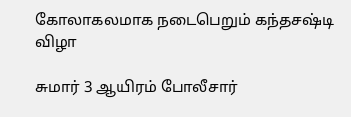கோலாகலமாக நடைபெறும் கந்தசஷ்டி விழா

சுமார் 3 ஆயிரம் போலீசார்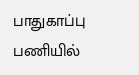பாதுகாப்பு பணியில்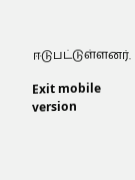ஈடுபட்டுள்ளனர்.

Exit mobile version